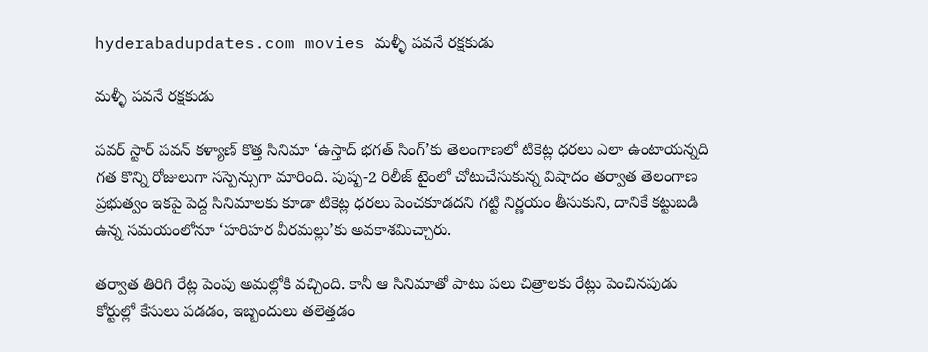hyderabadupdates.com movies మళ్ళీ పవనే రక్షకుడు

మళ్ళీ పవనే రక్షకుడు

పవర్ స్టార్ పవన్ కళ్యాణ్ కొత్త సినిమా ‘ఉస్తాద్ భగత్ సింగ్’కు తెలంగాణలో టికెట్ల ధరలు ఎలా ఉంటాయన్నది గత కొన్ని రోజులుగా సస్పెన్సుగా మారింది. పుష్ప-2 రిలీజ్ టైంలో చోటుచేసుకున్న విషాదం తర్వాత తెలంగాణ ప్రభుత్వం ఇకపై పెద్ద సినిమాలకు కూడా టికెట్ల ధరలు పెంచకూడదని గట్టి నిర్ణయం తీసుకుని, దానికే కట్టుబడి ఉన్న సమయంలోనూ ‘హరిహర వీరమల్లు’కు అవకాశమిచ్చారు.

తర్వాత తిరిగి రేట్ల పెంపు అమల్లోకి వచ్చింది. కానీ ఆ సినిమాతో పాటు పలు చిత్రాలకు రేట్లు పెంచినపుడు కోర్టుల్లో కేసులు పడడం, ఇబ్బందులు తలెత్తడం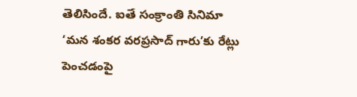తెలిసిందే. ఐతే సంక్రాంతి సినిమా ‘మన శంకర వరప్రసాద్ గారు’కు రేట్లు పెంచడంపై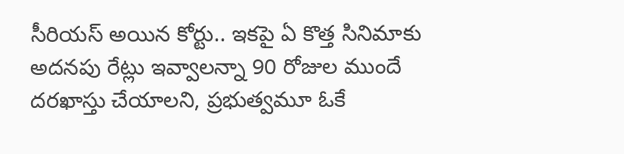సీరియస్ అయిన కోర్టు.. ఇకపై ఏ కొత్త సినిమాకు అదనపు రేట్లు ఇవ్వాలన్నా 90 రోజుల ముందే దరఖాస్తు చేయాలని, ప్రభుత్వమూ ఓకే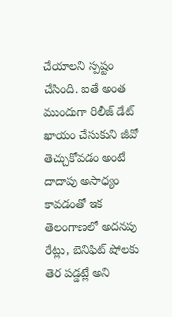చేయాలని స్పష్టం చేసింది. ఐతే అంత ముందుగా రిలీజ్ డేట్ ఖాయం చేసుకుని జీవో తెచ్చుకోవడం అంటే దాదాపు అసాధ్యం కావడంతో ఇక తెలంగాణలో అదనపు రేట్లు, బెనిఫిట్ షోలకు తెర పడ్డట్లే అని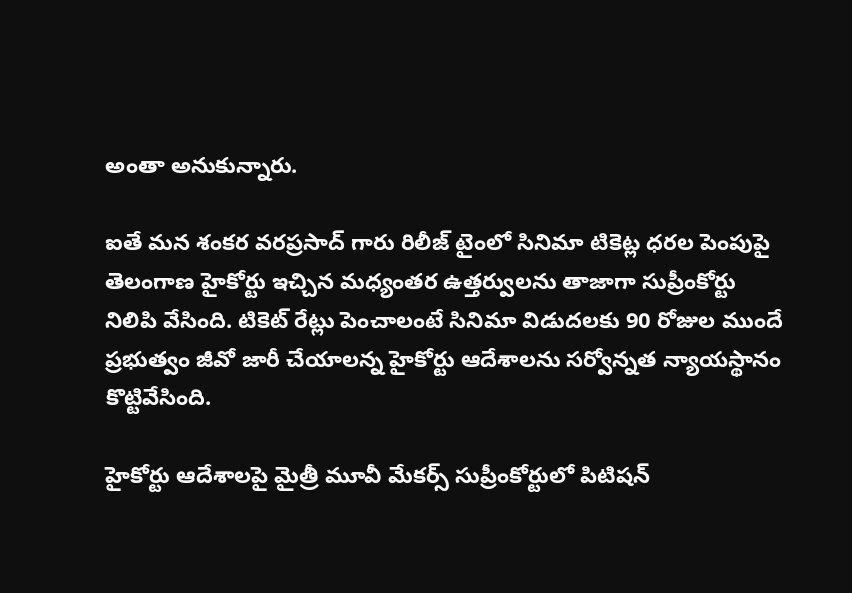అంతా అనుకున్నారు.

ఐతే మన శంకర వరప్రసాద్ గారు రిలీజ్ టైంలో సినిమా టికెట్ల ధరల పెంపుపై తెలంగాణ హైకోర్టు ఇచ్చిన మధ్యంతర ఉత్తర్వులను తాజాగా సుప్రీంకోర్టు నిలిపి వేసింది. టికెట్ రేట్లు పెంచాలంటే సినిమా విడుదలకు 90 రోజుల ముందే ప్రభుత్వం జీవో జారీ చేయాలన్న హైకోర్టు ఆదేశాలను సర్వోన్నత న్యాయస్థానం కొట్టివేసింది.

హైకోర్టు ఆదేశాలపై మైత్రీ మూవీ మేకర్స్ సుప్రీంకోర్టులో పిటిషన్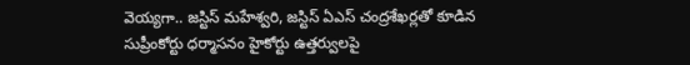వెయ్యగా.. జస్టిస్ మహేశ్వరి, జస్టిస్ ఏఎస్ చంద్రశేఖర్లతో కూడిన సుప్రీంకోర్టు ధర్మాసనం హైకోర్టు ఉత్తర్వులపై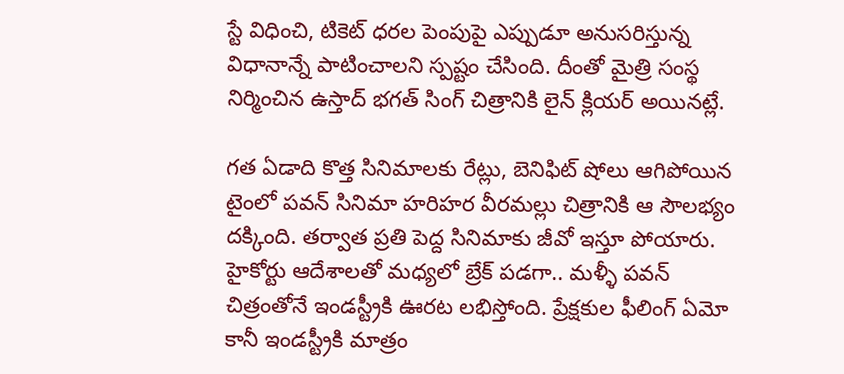స్టే విధించి, టికెట్ ధరల పెంపుపై ఎప్పుడూ అనుసరిస్తున్న విధానాన్నే పాటించాలని స్పష్టం చేసింది. దీంతో మైత్రి సంస్థ నిర్మించిన ఉస్తాద్ భగత్ సింగ్ చిత్రానికి లైన్ క్లియర్ అయినట్లే.

గత ఏడాది కొత్త సినిమాలకు రేట్లు, బెనిఫిట్ షోలు ఆగిపోయిన టైంలో పవన్ సినిమా హరిహర వీరమల్లు చిత్రానికి ఆ సౌలభ్యం దక్కింది. తర్వాత ప్రతి పెద్ద సినిమాకు జీవో ఇస్తూ పోయారు. హైకోర్టు ఆదేశాలతో మధ్యలో బ్రేక్ పడగా.. మళ్ళీ పవన్ చిత్రంతోనే ఇండస్ట్రీకి ఊరట లభిస్తోంది. ప్రేక్షకుల ఫీలింగ్ ఏమో కానీ ఇండస్ట్రీకి మాత్రం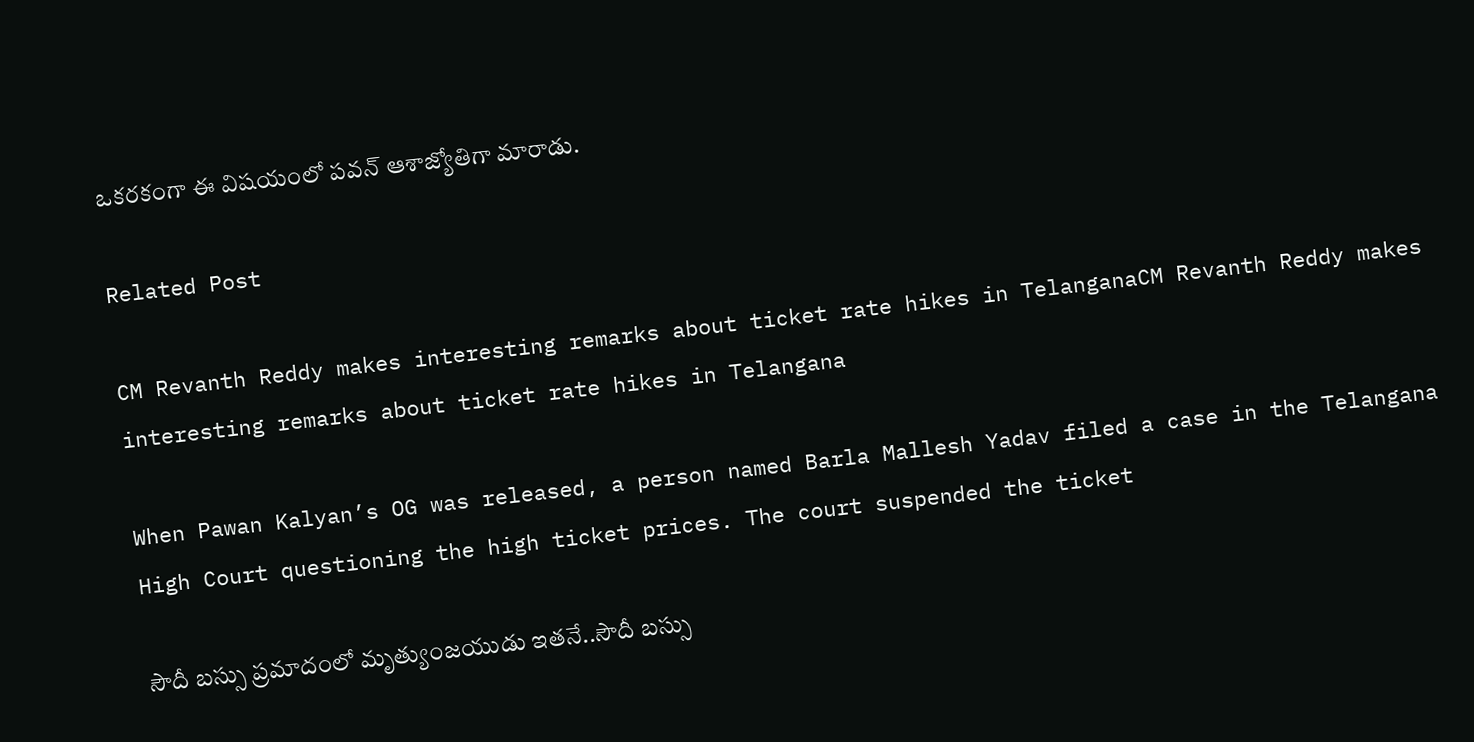ఒకరకంగా ఈ విషయంలో పవన్ ఆశాజ్యోతిగా మారాడు.

Related Post

CM Revanth Reddy makes interesting remarks about ticket rate hikes in TelanganaCM Revanth Reddy makes interesting remarks about ticket rate hikes in Telangana

When Pawan Kalyan’s OG was released, a person named Barla Mallesh Yadav filed a case in the Telangana High Court questioning the high ticket prices. The court suspended the ticket

సౌదీ బస్సు ప్రమాదంలో మృత్యుంజయుడు ఇతనే..సౌదీ బస్సు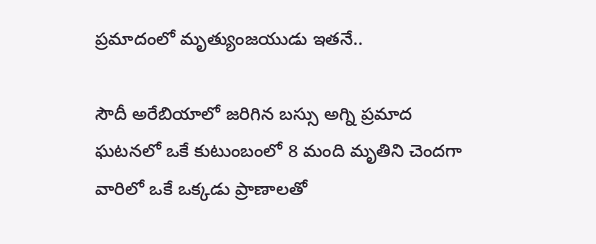ప్రమాదంలో మృత్యుంజయుడు ఇతనే..

సౌదీ అరేబియాలో జరిగిన బస్సు అగ్ని ప్రమాద ఘటనలో ఒకే కుటుంబంలో 8 మంది మృతిని చెందగా వారిలో ఒకే ఒక్కడు ప్రాణాలతో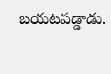బయటపడ్డాడు.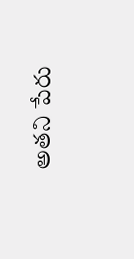అతని పేరు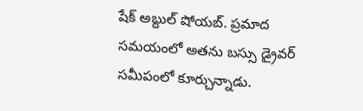షేక్ అబ్దుల్ షోయబ్. ప్రమాద సమయంలో అతను బస్సు డ్రైవర్ సమీపంలో కూర్చున్నాడు.